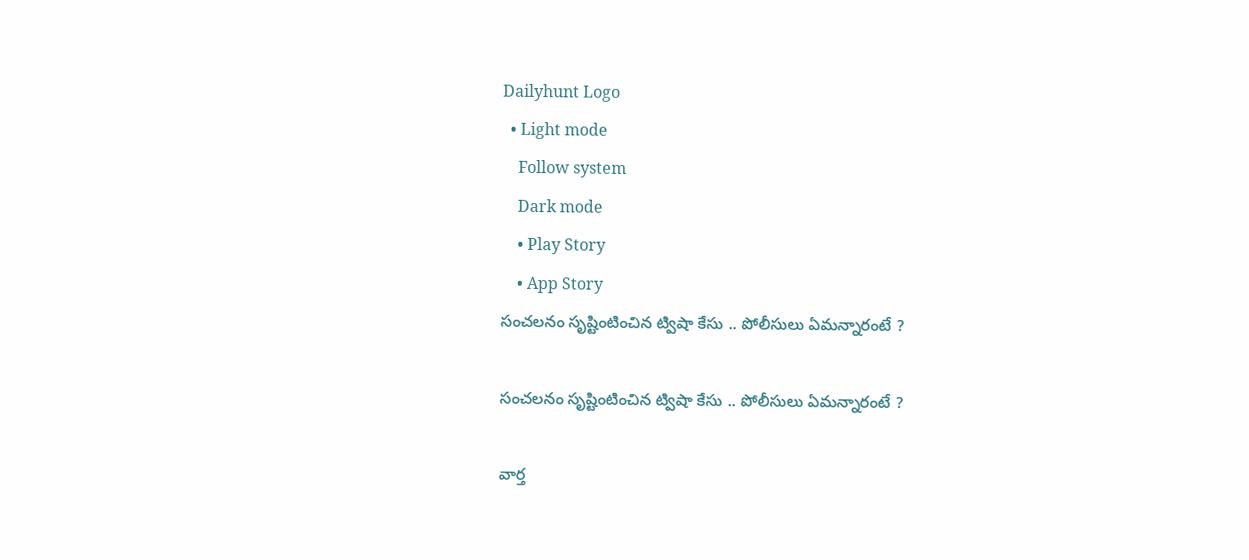Dailyhunt Logo
  • Light mode
    Follow system
    Dark mode
    • Play Story
    • App Story
సంచలనం సృష్టింటించిన ట్విషా కేసు .. పోలీసులు ఏమన్నారంటే ?

సంచలనం సృష్టింటించిన ట్విషా కేసు .. పోలీసులు ఏమన్నారంటే ?

వార్త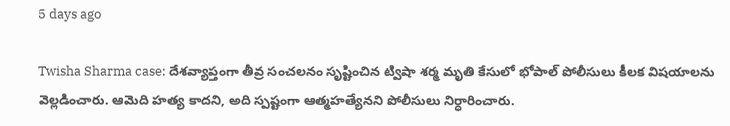5 days ago

Twisha Sharma case: దేశవ్యాప్తంగా తీవ్ర సంచలనం సృష్టించిన ట్విషా శర్మ మృతి కేసులో భోపాల్ పోలీసులు కీలక విషయాలను వెల్లడించారు. ఆమెది హత్య కాదని, అది స్పష్టంగా ఆత్మహత్యేనని పోలీసులు నిర్ధారించారు.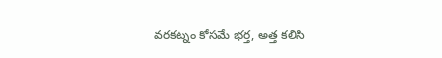వరకట్నం కోసమే భర్త, అత్త కలిసి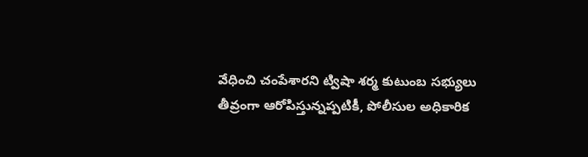వేధించి చంపేశారని ట్విషా శర్మ కుటుంబ సభ్యులు తీవ్రంగా ఆరోపిస్తున్నప్పటికీ, పోలీసుల అధికారిక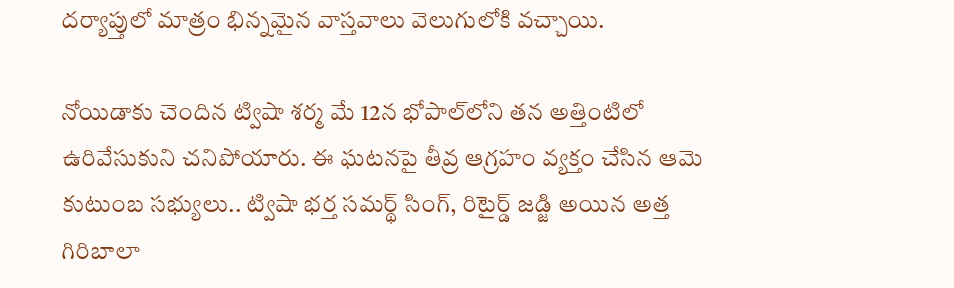దర్యాప్తులో మాత్రం భిన్నమైన వాస్తవాలు వెలుగులోకి వచ్చాయి.

నోయిడాకు చెందిన ట్విషా శర్మ మే 12న భోపాల్‌లోని తన అత్తింటిలో ఉరివేసుకుని చనిపోయారు. ఈ ఘటనపై తీవ్ర ఆగ్రహం వ్యక్తం చేసిన ఆమె కుటుంబ సభ్యులు.. ట్విషా భర్త సమర్థ్ సింగ్, రిటైర్డ్ జడ్జి అయిన అత్త గిరిబాలా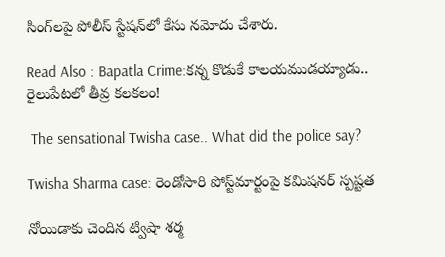సింగ్‌లపై పోలీస్ స్టేషన్‌లో కేసు నమోదు చేశారు.

Read Also : Bapatla Crime:కన్న కొడుకే కాలయముడయ్యాడు.. రైలుపేటలో తీవ్ర కలకలం!

 The sensational Twisha case.. What did the police say?

Twisha Sharma case: రెండోసారి పోస్ట్‌మార్టంపై కమిషనర్ స్పష్టత

నోయిడాకు చెందిన ట్విషా శర్మ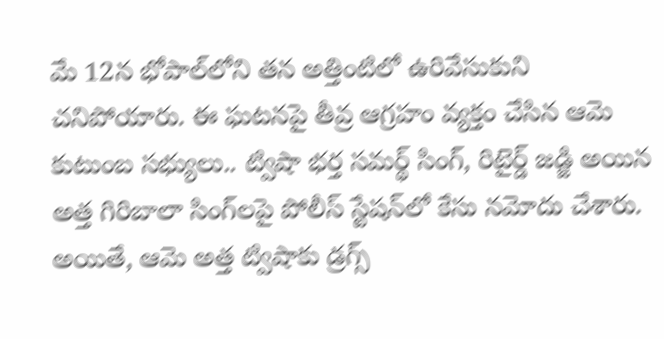మే 12న భోపాల్‌లోని తన అత్తింటిలో ఉరివేసుకుని చనిపోయారు. ఈ ఘటనపై తీవ్ర ఆగ్రహం వ్యక్తం చేసిన ఆమె కుటుంబ సభ్యులు.. ట్విషా భర్త సమర్థ్ సింగ్, రిటైర్డ్ జడ్జి అయిన అత్త గిరిబాలా సింగ్‌లపై పోలీస్ స్టేషన్‌లో కేసు నమోదు చేశారు. అయితే, ఆమె అత్త ట్విషాకు డ్రగ్స్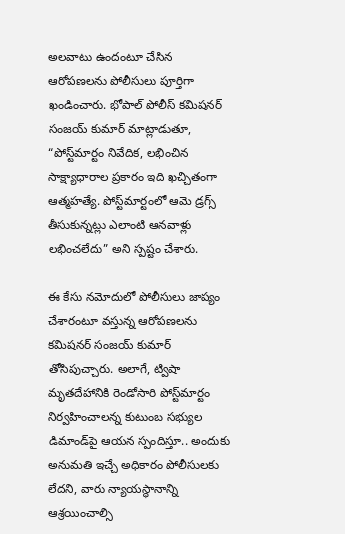అలవాటు ఉందంటూ చేసిన ఆరోపణలను పోలీసులు పూర్తిగా ఖండించారు. భోపాల్ పోలీస్ కమిషనర్ సంజయ్ కుమార్ మాట్లాడుతూ, “పోస్ట్‌మార్టం నివేదిక, లభించిన సాక్ష్యాధారాల ప్రకారం ఇది ఖచ్చితంగా ఆత్మహత్యే. పోస్ట్‌మార్టంలో ఆమె డ్రగ్స్ తీసుకున్నట్లు ఎలాంటి ఆనవాళ్లు లభించలేదు” అని స్పష్టం చేశారు.

ఈ కేసు నమోదులో పోలీసులు జాప్యం చేశారంటూ వస్తున్న ఆరోపణలను కమిషనర్ సంజయ్ కుమార్ తోసిపుచ్చారు. అలాగే, ట్విషా మృతదేహానికి రెండోసారి పోస్ట్‌మార్టం నిర్వహించాలన్న కుటుంబ సభ్యుల డిమాండ్‌పై ఆయన స్పందిస్తూ.. అందుకు అనుమతి ఇచ్చే అధికారం పోలీసులకు లేదని, వారు న్యాయస్థానాన్ని ఆశ్రయించాల్సి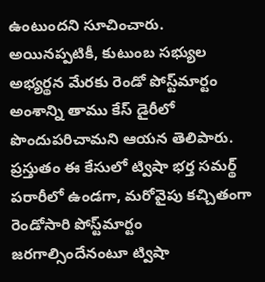ఉంటుందని సూచించారు. అయినప్పటికీ, కుటుంబ సభ్యుల అభ్యర్థన మేరకు రెండో పోస్ట్‌మార్టం అంశాన్ని తాము కేస్ డైరీలో పొందుపరిచామని ఆయన తెలిపారు. ప్రస్తుతం ఈ కేసులో ట్విషా భర్త సమర్థ్ పరారీలో ఉండగా, మరోవైపు కచ్చితంగా రెండోసారి పోస్ట్‌మార్టం జరగాల్సిందేనంటూ ట్విషా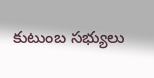కుటుంబ సభ్యులు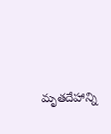మృతదేహాన్ని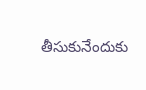తీసుకునేందుకు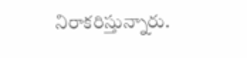నిరాకరిస్తున్నారు.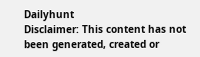Dailyhunt
Disclaimer: This content has not been generated, created or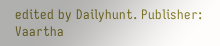edited by Dailyhunt. Publisher: Vaartha